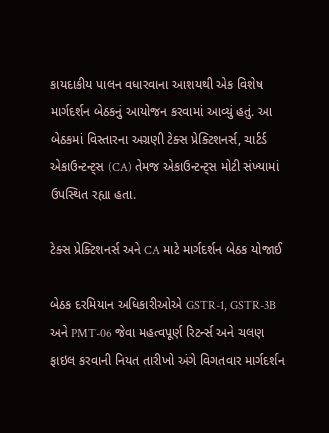કાયદાકીય પાલન વધારવાના આશયથી એક વિશેષ માર્ગદર્શન બેઠકનું આયોજન કરવામાં આવ્યું હતું. આ બેઠકમાં વિસ્તારના અગ્રણી ટેક્સ પ્રેક્ટિશનર્સ, ચાર્ટર્ડ એકાઉન્ટન્ટ્સ (CA) તેમજ એકાઉન્ટન્ટ્સ મોટી સંખ્યામાં ઉપસ્થિત રહ્યા હતા.

ટેક્સ પ્રેક્ટિશનર્સ અને CA માટે માર્ગદર્શન બેઠક યોજાઈ

બેઠક દરમિયાન અધિકારીઓએ GSTR-1, GSTR-3B અને PMT-06 જેવા મહત્વપૂર્ણ રિટર્ન્સ અને ચલણ ફાઇલ કરવાની નિયત તારીખો અંગે વિગતવાર માર્ગદર્શન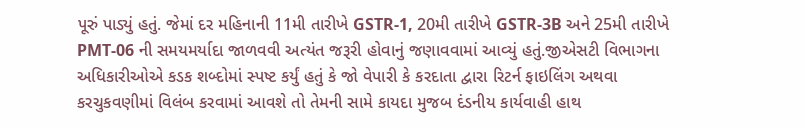પૂરું પાડ્યું હતું. જેમાં દર મહિનાની 11મી તારીખે GSTR-1, 20મી તારીખે GSTR-3B અને 25મી તારીખે PMT-06 ની સમયમર્યાદા જાળવવી અત્યંત જરૂરી હોવાનું જણાવવામાં આવ્યું હતું.જીએસટી વિભાગના અધિકારીઓએ કડક શબ્દોમાં સ્પષ્ટ કર્યું હતું કે જો વેપારી કે કરદાતા દ્વારા રિટર્ન ફાઇલિંગ અથવા કરચુકવણીમાં વિલંબ કરવામાં આવશે તો તેમની સામે કાયદા મુજબ દંડનીય કાર્યવાહી હાથ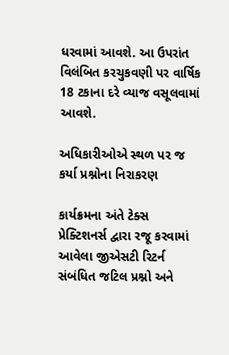ધરવામાં આવશે. આ ઉપરાંત વિલંબિત કરચુકવણી પર વાર્ષિક 18 ટકાના દરે વ્યાજ વસૂલવામાં આવશે.

અધિકારીઓએ સ્થળ પર જ કર્યા પ્રશ્નોના નિરાકરણ

કાર્યક્રમના અંતે ટેક્સ પ્રેક્ટિશનર્સ દ્વારા રજૂ કરવામાં આવેલા જીએસટી રિટર્ન સંબંધિત જટિલ પ્રશ્નો અને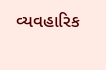વ્યવહારિક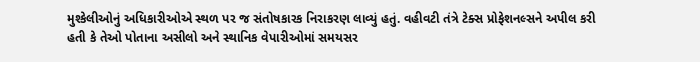મુશ્કેલીઓનું અધિકારીઓએ સ્થળ પર જ સંતોષકારક નિરાકરણ લાવ્યું હતું. વહીવટી તંત્રે ટેક્સ પ્રોફેશનલ્સને અપીલ કરી હતી કે તેઓ પોતાના અસીલો અને સ્થાનિક વેપારીઓમાં સમયસર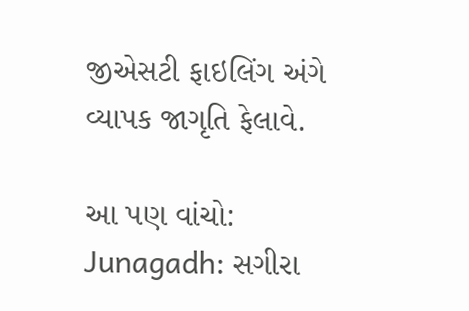જીએસટી ફાઇલિંગ અંગે વ્યાપક જાગૃતિ ફેલાવે.

આ પણ વાંચો: Junagadh: સગીરા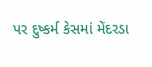પર દુષ્કર્મ કેસમાં મેંદરડા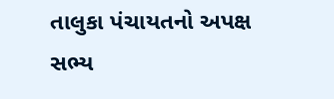તાલુકા પંચાયતનો અપક્ષ સભ્ય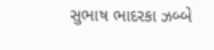સુભાષ ભાદરકા ઝબ્બે